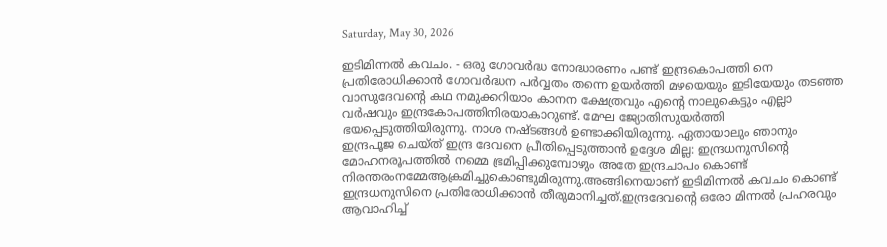Saturday, May 30, 2026

ഇടിമിന്നൽ കവചം. - ഒരു ഗോവർദ്ധ നോദ്ധാരണം പണ്ട് ഇന്ദ്രകൊപത്തി നെ പ്രതിരോധിക്കാൻ ഗോവർദ്ധന പർവ്വതം തന്നെ ഉയർത്തി മഴയെയും ഇടിയേയും തടഞ്ഞ വാസുദേവൻ്റെ കഥ നമുക്കറിയാം കാനന ക്ഷേത്രവും എൻ്റെ നാലുകെട്ടും എല്ലാ വർഷവും ഇന്ദ്രകോപത്തിനിരയാകാറുണ്ട്. മേഘ ജ്യോതിസുയർത്തി ഭയപ്പെടുത്തിയിരുന്നു. നാശ നഷ്ടങ്ങൾ ഉണ്ടാക്കിയിരുന്നു. ഏതായാലും ഞാനും ഇന്ദ്രപൂജ ചെയ്ത് ഇന്ദ്ര ദേവനെ പ്രീതിപ്പെടുത്താൻ ഉദ്ദേശ മില്ല: ഇന്ദ്രധനുസിൻ്റെ മോഹനരൂപത്തിൽ നമ്മെ ഭ്രമിപ്പിക്കുമ്പോഴും അതേ ഇന്ദ്രചാപം കൊണ്ട് നിരന്തരംനമ്മേആക്രമിച്ചുകൊണ്ടുമിരുന്നു.അങ്ങിനെയാണ് ഇടിമിന്നൽ കവചം കൊണ്ട് ഇന്ദ്രധനുസിനെ പ്രതിരോധിക്കാൻ തീരുമാനിച്ചത്.ഇന്ദ്രദേവൻ്റെ ഒരോ മിന്നൽ പ്രഹരവും ആവാഹിച്ച്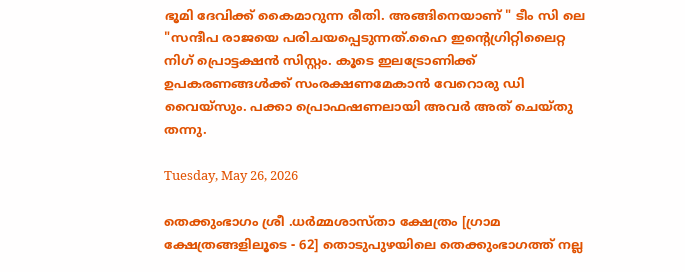ഭൂമി ദേവിക്ക് കൈമാറുന്ന രീതി. അങ്ങിനെയാണ് " ടീം സി ലെ "സന്ദീപ രാജയെ പരിചയപ്പെടുന്നത്.ഹൈ ഇൻ്റെഗ്രിറ്റിലൈറ്റ നിഗ് പ്രൊട്ടക്ഷൻ സിസ്റ്റം. കൂടെ ഇലട്രോണിക്ക് ഉപകരണങ്ങൾക്ക് സംരക്ഷണമേകാൻ വേറൊരു ഡി വൈയ്സും. പക്കാ പ്രൊഫഷണലായി അവർ അത് ചെയ്തു തന്നു.

Tuesday, May 26, 2026

തെക്കുംഭാഗം ശ്രീ .ധർമ്മശാസ്താ ക്ഷേത്രം [ഗ്രാമ ക്ഷേത്രങ്ങളിലൂടെ - 62] തൊടുപുഴയിലെ തെക്കുംഭാഗത്ത് നല്ല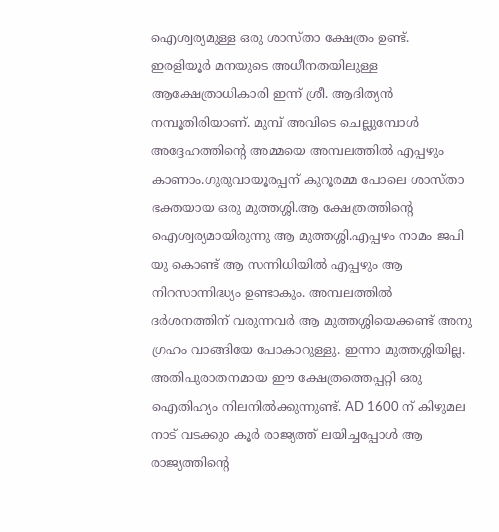ഐശ്വര്യമുള്ള ഒരു ശാസ്താ ക്ഷേത്രം ഉണ്ട്. ഇരളിയൂർ മനയുടെ അധീനതയിലുള്ള ആക്ഷേത്രാധികാരി ഇന്ന് ശ്രീ. ആദിത്യൻ നമ്പൂതിരിയാണ്. മുമ്പ് അവിടെ ചെല്ലുമ്പോൾ അദ്ദേഹത്തിൻ്റെ അമ്മയെ അമ്പലത്തിൽ എപ്പഴും കാണാം.ഗുരുവായൂരപ്പന് കുറൂരമ്മ പോലെ ശാസ്താ ഭക്തയായ ഒരു മുത്തശ്ശി.ആ ക്ഷേത്രത്തിൻ്റെ ഐശ്വര്യമായിരുന്നു ആ മുത്തശ്ശി.എപ്പഴം നാമം ജപി യു കൊണ്ട് ആ സന്നിധിയിൽ എപ്പഴും ആ നിറസാന്നിദ്ധ്യം ഉണ്ടാകും. അമ്പലത്തിൽ ദർശനത്തിന് വരുന്നവർ ആ മുത്തശ്ശിയെക്കണ്ട് അനു ഗ്രഹം വാങ്ങിയേ പോകാറുള്ളു. ഇന്നാ മുത്തശ്ശിയില്ല. അതിപുരാതനമായ ഈ ക്ഷേത്രത്തെപ്പറ്റി ഒരു ഐതിഹ്യം നിലനിൽക്കുന്നുണ്ട്. AD 1600 ന് കിഴുമല നാട് വടക്കുo കൂർ രാജ്യത്ത് ലയിച്ചപ്പോൾ ആ രാജ്യത്തിൻ്റെ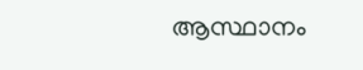ആസ്ഥാനം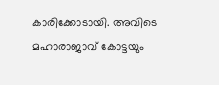കാരിക്കോടായി. അവിടെ മഹാരാജാവ് കോട്ടയും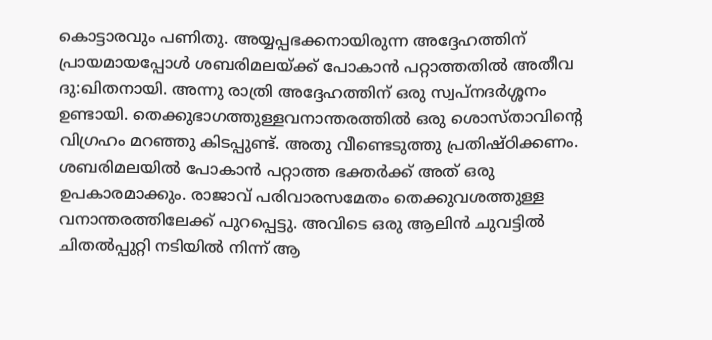കൊട്ടാരവും പണിതു. അയ്യപ്പഭക്കനായിരുന്ന അദ്ദേഹത്തിന് പ്രായമായപ്പോൾ ശബരിമലയ്ക്ക് പോകാൻ പറ്റാത്തതിൽ അതീവ ദു:ഖിതനായി. അന്നു രാത്രി അദ്ദേഹത്തിന് ഒരു സ്വപ്നദർശ്ശനം ഉണ്ടായി. തെക്കുഭാഗത്തുള്ളവനാന്തരത്തിൽ ഒരു ശൊസ്താവിൻ്റെ വിഗ്രഹം മറഞ്ഞു കിടപ്പുണ്ട്. അതു വീണ്ടെടുത്തു പ്രതിഷ്ഠിക്കണം. ശബരിമലയിൽ പോകാൻ പറ്റാത്ത ഭക്തർക്ക് അത് ഒരു ഉപകാരമാക്കും. രാജാവ് പരിവാരസമേതം തെക്കുവശത്തുള്ള വനാന്തരത്തിലേക്ക് പുറപ്പെട്ടു. അവിടെ ഒരു ആലിൻ ചുവട്ടിൽ ചിതൽപ്പുറ്റി നടിയിൽ നിന്ന് ആ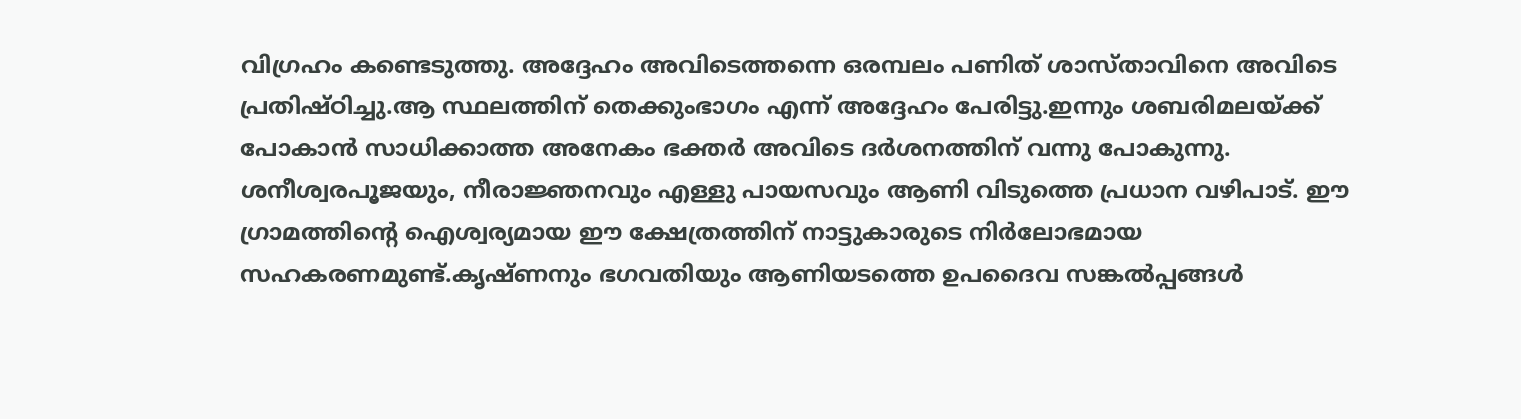വിഗ്രഹം കണ്ടെടുത്തു. അദ്ദേഹം അവിടെത്തന്നെ ഒരമ്പലം പണിത് ശാസ്താവിനെ അവിടെ പ്രതിഷ്ഠിച്ചു.ആ സ്ഥലത്തിന് തെക്കുംഭാഗം എന്ന് അദ്ദേഹം പേരിട്ടു.ഇന്നും ശബരിമലയ്ക്ക് പോകാൻ സാധിക്കാത്ത അനേകം ഭക്തർ അവിടെ ദർശനത്തിന് വന്നു പോകുന്നു. ശനീശ്വരപൂജയും, നീരാജ്ഞനവും എള്ളു പായസവും ആണി വിടുത്തെ പ്രധാന വഴിപാട്. ഈ ഗ്രാമത്തിൻ്റെ ഐശ്വര്യമായ ഈ ക്ഷേത്രത്തിന് നാട്ടുകാരുടെ നിർലോഭമായ സഹകരണമുണ്ട്.കൃഷ്ണനും ഭഗവതിയും ആണിയടത്തെ ഉപദൈവ സങ്കൽപ്പങ്ങൾ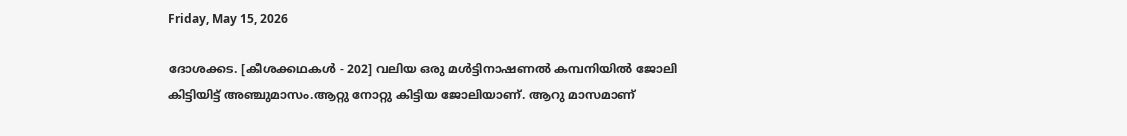Friday, May 15, 2026

ദോശക്കട. [കീശക്കഥകൾ - 202] വലിയ ഒരു മൾട്ടിനാഷണൽ കമ്പനിയിൽ ജോലി കിട്ടിയിട്ട് അഞ്ചുമാസം.ആറ്റു നോറ്റു കിട്ടിയ ജോലിയാണ്. ആറു മാസമാണ്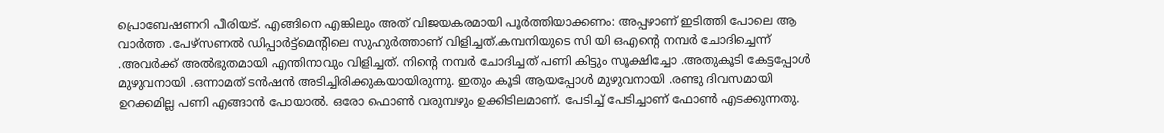പ്രൊബേഷണറി പീരിയട്. എങ്ങിനെ എങ്കിലും അത് വിജയകരമായി പൂർത്തിയാക്കണം: അപ്പഴാണ് ഇടിത്തി പോലെ ആ വാർത്ത .പേഴ്സണൽ ഡിപ്പാർട്ട്മെൻ്റിലെ സുഹുർത്താണ് വിളിച്ചത്.കമ്പനിയുടെ സി യി ഒഎൻ്റെ നമ്പർ ചോദിച്ചെന്ന് .അവർക്ക് അൽഭുതമായി എന്തിനാവും വിളിച്ചത്. നിൻ്റെ നമ്പർ ചോദിച്ചത് പണി കിട്ടും സൂക്ഷിച്ചോ .അതുകൂടി കേട്ടപ്പോൾ മുഴുവനായി .ഒന്നാമത് ടൻഷൻ അടിച്ചിരിക്കുകയായിരുന്നു. ഇതും കൂടി ആയപ്പോൾ മുഴുവനായി .രണ്ടു ദിവസമായി ഉറക്കമില്ല പണി എങ്ങാൻ പോയാൽ. ഒരോ ഫൊൺ വരുമ്പഴും ഉക്കിടിലമാണ്. പേടിച്ച് പേടിച്ചാണ് ഫോൺ എടക്കുന്നതു.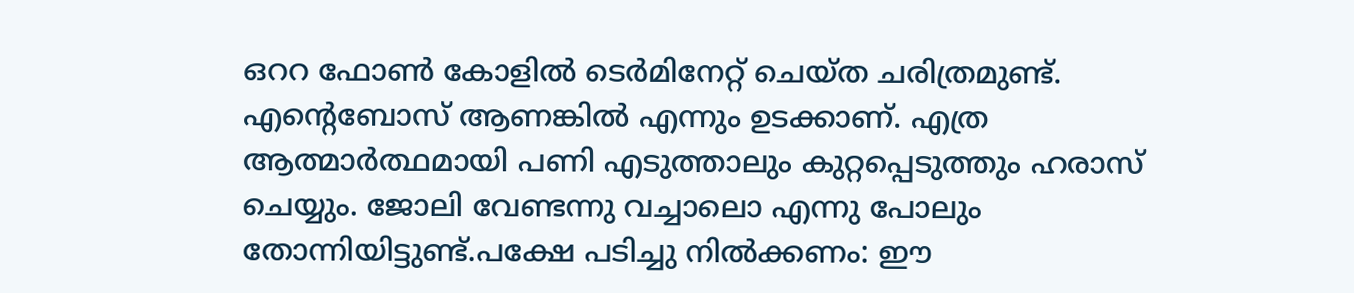ഒററ ഫോൺ കോളിൽ ടെർമിനേറ്റ് ചെയ്ത ചരിത്രമുണ്ട്. എൻ്റെബോസ് ആണങ്കിൽ എന്നും ഉടക്കാണ്. എത്ര ആത്മാർത്ഥമായി പണി എടുത്താലും കുറ്റപ്പെടുത്തും ഹരാസ് ചെയ്യും. ജോലി വേണ്ടന്നു വച്ചാലൊ എന്നു പോലും തോന്നിയിട്ടുണ്ട്.പക്ഷേ പടിച്ചു നിൽക്കണം: ഈ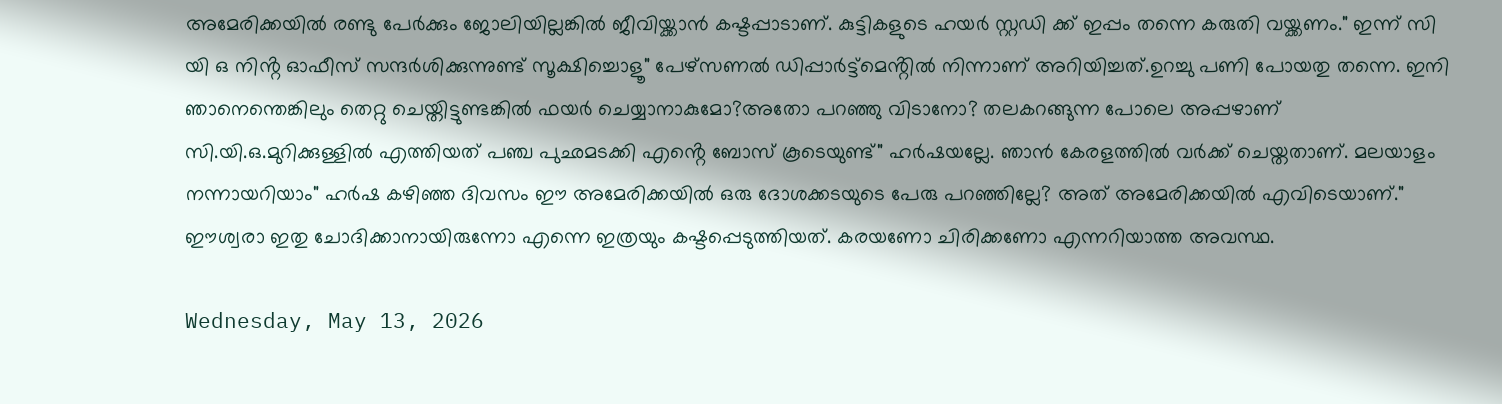അമേരിക്കയിൽ രണ്ടു പേർക്കും ജോലിയില്ലങ്കിൽ ജീവിയ്ക്കാൻ കഷ്ടപ്പാടാണ്. കുട്ടികളുടെ ഹയർ സ്റ്റഡി ക്ക് ഇപ്പം തന്നെ കരുതി വയ്ക്കണം." ഇന്ന് സി യി ഒ നിൻ്റ ഓഫീസ് സന്ദർശിക്കുന്നുണ്ട് സൂക്ഷിച്ചൊളൂ" പേഴ്സണൽ ഡിപ്പാർട്ട്മെൻ്റിൽ നിന്നാണ് അറിയിച്ചത്.ഉറച്ചു പണി പോയതു തന്നെ. ഇനി ഞാനെന്തെങ്കിലും തെറ്റു ചെയ്തിട്ടുണ്ടങ്കിൽ ഫയർ ചെയ്യാനാകുമോ?അതോ പറഞ്ഞു വിടാനോ? തലകറങ്ങുന്ന പോലെ അപ്പഴാണ് സി.യി.ഒ.മുറിക്കുള്ളിൽ എത്തിയത് പഞ്ച പുഛമടക്കി എൻ്റെ ബോസ് കൂടെയുണ്ട്" ഹർഷയല്ലേ. ഞാൻ കേരളത്തിൽ വർക്ക് ചെയ്തതാണ്. മലയാളം നന്നായറിയാം" ഹർഷ കഴിഞ്ഞ ദിവസം ഈ അമേരിക്കയിൽ ഒരു ദോശക്കടയുടെ പേരു പറഞ്ഞില്ലേ? അത് അമേരിക്കയിൽ എവിടെയാണ്." ഈശ്വരാ ഇതു ചോദിക്കാനായിരുന്നോ എന്നെ ഇത്രയും കഷ്ടപ്പെടുത്തിയത്. കരയണോ ചിരിക്കണോ എന്നറിയാത്ത അവസ്ഥ.

Wednesday, May 13, 2026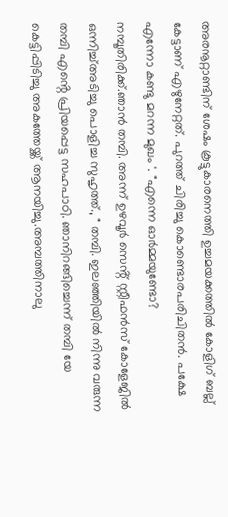അരനൂറ്റാണ്ടിന് ശേഷം കൂട്ടുകാരനെത്തി ഉച്ചമയക്കത്തിൽ കോളിഗ് ബല്ല് കേട്ടാണ് എഴുനേറ്റത്. പുറത്ത് ചിരിച്ചു കൊണ്ടൊരപരിചിതൻ. പക്ഷേ എന്നോ കണ്ടു മറന്ന മുഖം '. "എന്നെ ഓർമ്മയുണ്ടോ? നമ്പൂതിരിക്ക്.ഞാൻ തമ്പി. അന്ന് ഉഴവൂർ സെൻ്റ് സ്റ്റീഫൻസ് കോളേജിൽ ഒന്നിച്ച്അടിച്ചു പൊളിച്ച സുഹൃത്ത്., " തമ്പി. ഇലഞ്ഞിയിൽ നിന്നു വരുന്ന തമ്പി എൻ്റെ പ്രിയപ്പെട്ട സഹപാഠി. ഞാനിറങ്ങിച്ചെന്ന് തമ്പി യേ കെട്ടിപ്പിടിച്ചു അകത്തേയ്ക്ക് ആനയിച്ചു.അമ്പത്തിനാലു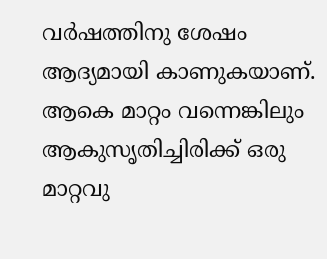വർഷത്തിനു ശേഷം ആദ്യമായി കാണുകയാണ്. ആകെ മാറ്റം വന്നെങ്കിലും ആകുസൃതിച്ചിരിക്ക് ഒരു മാറ്റവു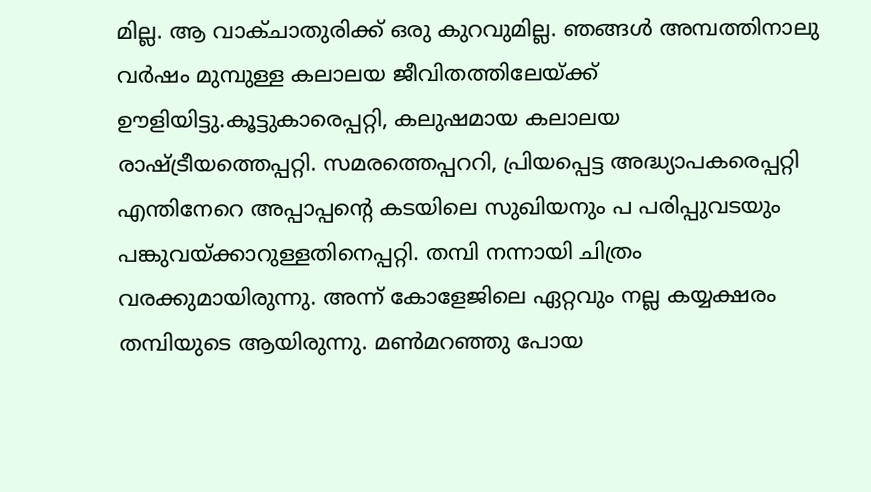മില്ല. ആ വാക്ചാതുരിക്ക് ഒരു കുറവുമില്ല. ഞങ്ങൾ അമ്പത്തിനാലു വർഷം മുമ്പുള്ള കലാലയ ജീവിതത്തിലേയ്ക്ക് ഊളിയിട്ടു.കൂട്ടുകാരെപ്പറ്റി, കലുഷമായ കലാലയ രാഷ്ട്രീയത്തെപ്പറ്റി. സമരത്തെപ്പററി, പ്രിയപ്പെട്ട അദ്ധ്യാപകരെപ്പറ്റി എന്തിനേറെ അപ്പാപ്പൻ്റെ കടയിലെ സുഖിയനും പ പരിപ്പുവടയും പങ്കുവയ്ക്കാറുള്ളതിനെപ്പറ്റി. തമ്പി നന്നായി ചിത്രം വരക്കുമായിരുന്നു. അന്ന് കോളേജിലെ ഏറ്റവും നല്ല കയ്യക്ഷരം തമ്പിയുടെ ആയിരുന്നു. മൺമറഞ്ഞു പോയ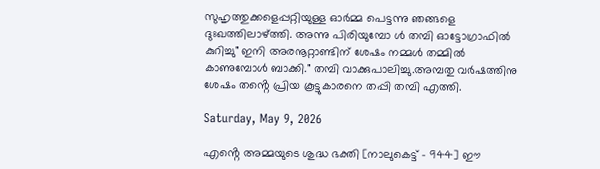സുഹൃത്തുക്കളെപ്പറ്റിയുള്ള ഓർമ്മ പെട്ടന്നു ഞങ്ങളെ ദുഃഖത്തിലാഴ്ത്തി. അന്നു പിരിയുമ്പോ ൾ തമ്പി ഓട്ടോഗ്രാഫിൽ കുറിച്ചു" ഇനി അരനൂറ്റാണ്ടിന് ശേഷം നമ്മൾ തമ്മിൽ കാണുമ്പോൾ ബാക്കി." തമ്പി വാക്കുപാലിച്ചു.അമ്പതു വർഷത്തിനു ശേഷം തൻ്റെ പ്രിയ കൂട്ടുകാരനെ തപ്പി തമ്പി എത്തി.

Saturday, May 9, 2026

എൻ്റെ അമ്മയുടെ ശുദ്ധ ഭക്തി [നാലുകെട്ട് - 944] ഈ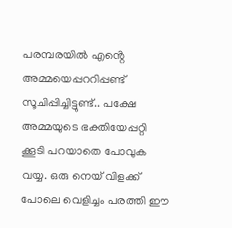പരമ്പരയിൽ എൻ്റെ അമ്മയെപ്പററിപ്പണ്ട് സൂചിപ്പിച്ചിട്ടുണ്ട്.. പക്ഷേ അമ്മയുടെ ഭക്തിയേപ്പറ്റി ക്കൂടി പറയാതെ പോവുക വയ്യ. ഒരു നെയ് വിളക്ക് പോലെ വെളിച്ചം പരത്തി ഈ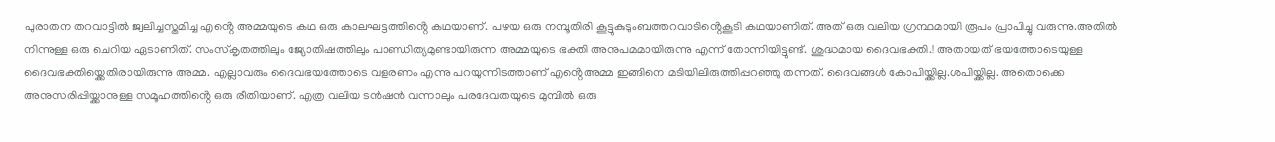പുരാതന തറവാട്ടിൽ ജ്വലിച്ചസ്തമിച്ച എൻ്റെ അമ്മയുടെ കഥ ഒരു കാലഘട്ടത്തിൻ്റെ കഥയാണ്. പഴയ ഒരു നമ്പൂതിരി കൂട്ടുകുടുംബത്തറവാടിൻ്റെകൂടി കഥയാണിത്. അത് ഒരു വലിയ ഗ്രന്ഥമായി രൂപം പ്രാപിച്ചു വരുന്നു.അതിൽ നിന്നുള്ള ഒരു ചെറിയ ഏടാണിത്. സംസ്കൃതത്തിലും ജ്യോതിഷത്തിലും പാണ്ഡിത്യമുണ്ടായിരുന്ന അമ്മയുടെ ഭക്തി അനുപമമായിരുന്നു എന്ന് തോന്നിയിട്ടുണ്ട്. ശുദ്ധമായ ദൈവഭക്തി.! അതായത് ഭയത്തോടെയുള്ള ദൈവഭക്തിയ്ക്കെതിരായിരുന്നു അമ്മ. എല്ലാവരും ദൈവഭയത്തോടെ വളരണം എന്നു പറയുന്നിടത്താണ് എൻ്റെഅമ്മ ഇങ്ങിനെ മടിയിലിരുത്തിപ്പറഞ്ഞു തന്നത്. ദൈവങ്ങൾ കോപിയ്ക്കില്ല.ശപിയ്ക്കില്ല. അതൊക്കെ അനുസരിപ്പിയ്ക്കാനുള്ള സമൂഹത്തിൻ്റെ ഒരു രീതിയാണ്. എത്ര വലിയ ടൻഷൻ വന്നാലും പരദേവതയുടെ മുമ്പിൽ ഒരു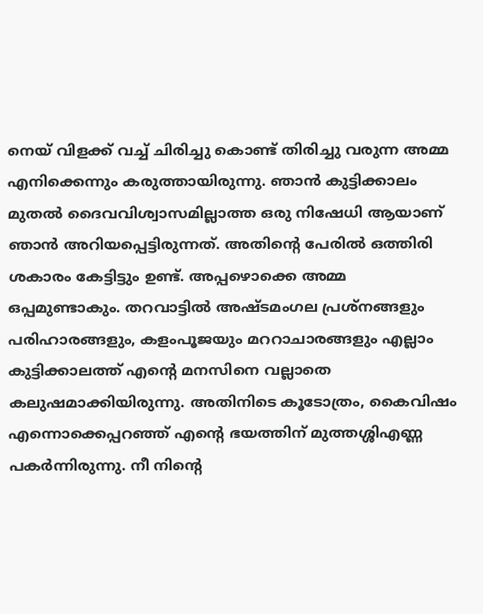നെയ് വിളക്ക് വച്ച് ചിരിച്ചു കൊണ്ട് തിരിച്ചു വരുന്ന അമ്മ എനിക്കെന്നും കരുത്തായിരുന്നു. ഞാൻ കുട്ടിക്കാലം മുതൽ ദൈവവിശ്വാസമില്ലാത്ത ഒരു നിഷേധി ആയാണ് ഞാൻ അറിയപ്പെട്ടിരുന്നത്. അതിൻ്റെ പേരിൽ ഒത്തിരി ശകാരം കേട്ടിട്ടും ഉണ്ട്. അപ്പഴൊക്കെ അമ്മ ഒപ്പമുണ്ടാകും. തറവാട്ടിൽ അഷ്ടമംഗല പ്രശ്നങ്ങളും പരിഹാരങ്ങളും, കളംപൂജയും മററാചാരങ്ങളും എല്ലാം കുട്ടിക്കാലത്ത് എൻ്റെ മനസിനെ വല്ലാതെ കലുഷമാക്കിയിരുന്നു. അതിനിടെ കൂടോത്രം, കൈവിഷം എന്നൊക്കെപ്പറഞ്ഞ് എൻ്റെ ഭയത്തിന് മുത്തശ്ശിഎണ്ണ പകർന്നിരുന്നു. നീ നിൻ്റെ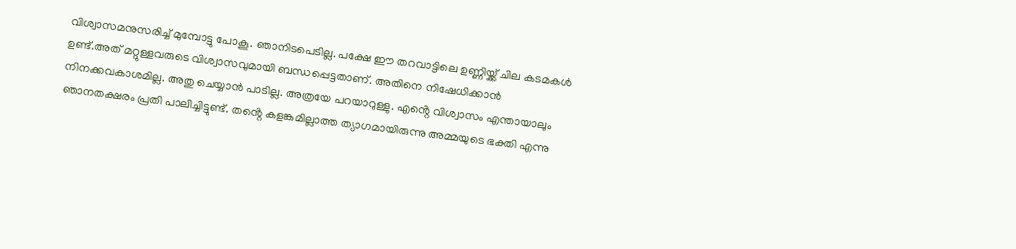വിശ്വാസമനുസരിച്ച് മുമ്പോട്ടു പോകൂ. ഞാനിടപെടില്ല. പക്ഷേ ഈ തറവാട്ടിലെ ഉണ്ണിയ്ക്ക് ചില കടമകൾ ഉണ്ട്.അത് മറ്റുള്ളവരുടെ വിശ്വാസവുമായി ബന്ധപ്പെട്ടതാണ്. അതിനെ നിഷേധിക്കാൻ നിനക്കവകാശമില്ല. അതു ചെയ്യാൻ പാടില്ല. അത്രയേ പറയാറുള്ളു. എൻ്റെ വിശ്വാസം എന്തായാലും ഞാനതക്ഷരം പ്രതി പാലിച്ചിട്ടുണ്ട്. തൻ്റെ കളങ്കമില്ലാത്ത ത്യാഗമായിരുന്നു അമ്മയുടെ ഭക്തി എന്നു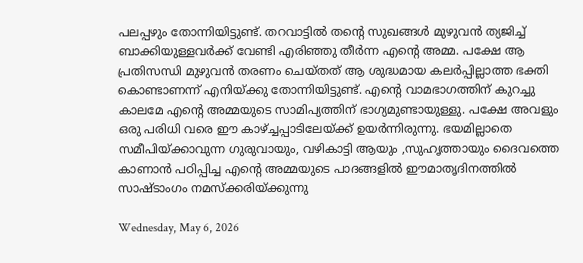പലപ്പഴും തോന്നിയിട്ടുണ്ട്. തറവാട്ടിൽ തൻ്റെ സുഖങ്ങൾ മുഴുവൻ ത്യജിച്ച് ബാക്കിയുള്ളവർക്ക് വേണ്ടി എരിഞ്ഞു തീർന്ന എൻ്റെ അമ്മ. പക്ഷേ ആ പ്രതിസന്ധി മുഴുവൻ തരണം ചെയ്തത് ആ ശുദ്ധമായ കലർപ്പില്ലാത്ത ഭക്തി കൊണ്ടാണന്ന് എനിയ്ക്കു തോന്നിയിട്ടുണ്ട്. എൻ്റെ വാമഭാഗത്തിന് കുറച്ചു കാലമേ എൻ്റെ അമ്മയുടെ സാമിപ്യത്തിന് ഭാഗ്യമുണ്ടായുള്ളു. പക്ഷേ അവളും ഒരു പരിധി വരെ ഈ കാഴ്ച്ചപ്പാടിലേയ്ക്ക് ഉയർന്നിരുന്നു. ഭയമില്ലാതെ സമീപിയ്ക്കാവുന്ന ഗുരുവായും, വഴികാട്ടി ആയും ,സുഹൃത്തായും ദൈവത്തെ കാണാൻ പഠിപ്പിച്ച എൻ്റെ അമ്മയുടെ പാദങ്ങളിൽ ഈമാതൃദിനത്തിൽ സാഷ്ടാംഗം നമസ്ക്കരിയ്ക്കുന്നു

Wednesday, May 6, 2026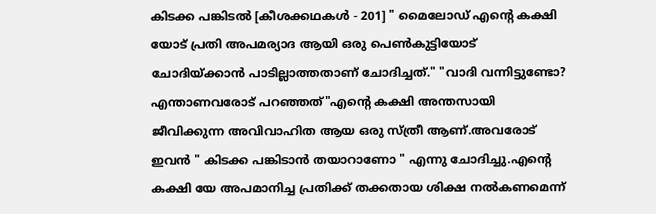കിടക്ക പങ്കിടൽ [കീശക്കഥകൾ - 201] " മൈലോഡ് എൻ്റെ കക്ഷി യോട് പ്രതി അപമര്യാദ ആയി ഒരു പെൺകുട്ടിയോട് ചോദിയ്ക്കാൻ പാടില്ലാത്തതാണ് ചോദിച്ചത്." "വാദി വന്നിട്ടുണ്ടോ? എന്താണവരോട് പറഞ്ഞത്"എൻ്റെ കക്ഷി അന്തസായി ജീവിക്കുന്ന അവിവാഹിത ആയ ഒരു സ്ത്രീ ആണ്.അവരോട് ഇവൻ " കിടക്ക പങ്കിടാൻ തയാറാണോ " എന്നു ചോദിച്ചു.എൻ്റെ കക്ഷി യേ അപമാനിച്ച പ്രതിക്ക് തക്കതായ ശിക്ഷ നൽകണമെന്ന്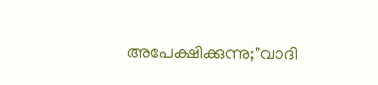അപേക്ഷിക്കുന്നു;"വാദി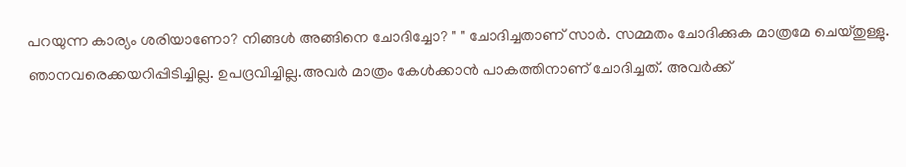പറയുന്ന കാര്യം ശരിയാണോ? നിങ്ങൾ അങ്ങിനെ ചോദിച്ചോ? " " ചോദിച്ചതാണ് സാർ. സമ്മതം ചോദിക്കുക മാത്രമേ ചെയ്തുള്ളു. ഞാനവരെക്കയറിപ്പിടിച്ചില്ല. ഉപദ്രവിച്ചില്ല.അവർ മാത്രം കേൾക്കാൻ പാകത്തിനാണ് ചോദിച്ചത്. അവർക്ക്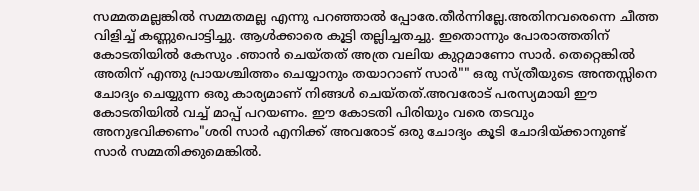സമ്മതമല്ലങ്കിൽ സമ്മതമല്ല എന്നു പറഞ്ഞാൽ പ്പോരേ.തീർന്നില്ലേ.അതിനവരെന്നെ ചീത്ത വിളിച്ച് കണ്ണുപൊട്ടിച്ചു. ആൾക്കാരെ കൂട്ടി തല്ലിച്ചതച്ചു. ഇതൊന്നും പോരാത്തതിന് കോടതിയിൽ കേസും .ഞാൻ ചെയ്തത് അത്ര വലിയ കുറ്റമാണോ സാർ. തെറ്റെങ്കിൽ അതിന് എന്തു പ്രായശ്ചിത്തം ചെയ്യാനും തയാറാണ് സാർ"" ഒരു സ്ത്രീയുടെ അന്തസ്സിനെ ചോദ്യം ചെയ്യുന്ന ഒരു കാര്യമാണ് നിങ്ങൾ ചെയ്തത്.അവരോട് പരസ്യമായി ഈ കോടതിയിൽ വച്ച് മാപ്പ് പറയണം. ഈ കോടതി പിരിയും വരെ തടവും അനുഭവിക്കണം"ശരി സാർ എനിക്ക് അവരോട് ഒരു ചോദ്യം കൂടി ചോദിയ്ക്കാനുണ്ട് സാർ സമ്മതിക്കുമെങ്കിൽ.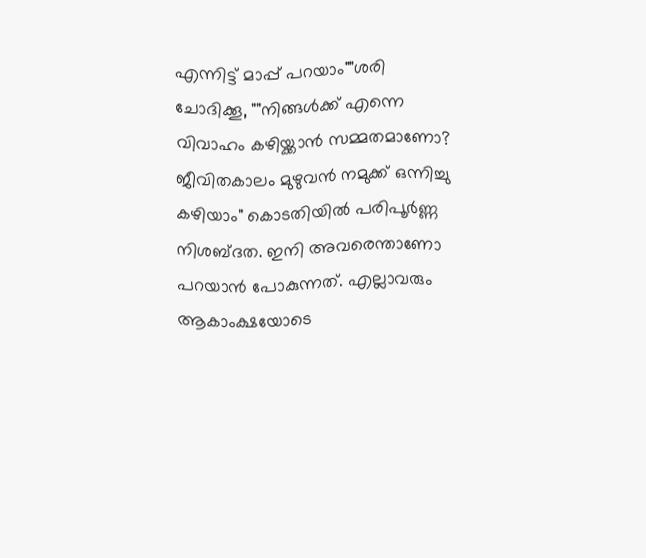എന്നിട്ട് മാപ്പ് പറയാം""ശരി ചോദിക്കൂ, ""നിങ്ങൾക്ക് എന്നെ വിവാഹം കഴിയ്ക്കാൻ സമ്മതമാണോ? ജീവിതകാലം മുഴുവൻ നമുക്ക് ഒന്നിച്ചു കഴിയാം" കൊടതിയിൽ പരിപൂർണ്ണ നിശബ്ദത. ഇനി അവരെന്താണോ പറയാൻ പോകുന്നത്. എല്ലാവരും ആകാംക്ഷയോടെ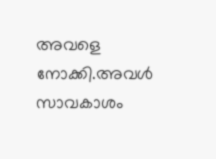അവളെ നോക്കി.അവൾ സാവകാശം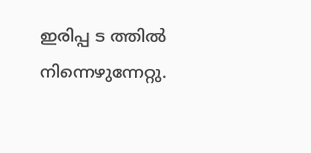ഇരിപ്പ ട ത്തിൽ നിന്നെഴുന്നേറ്റു.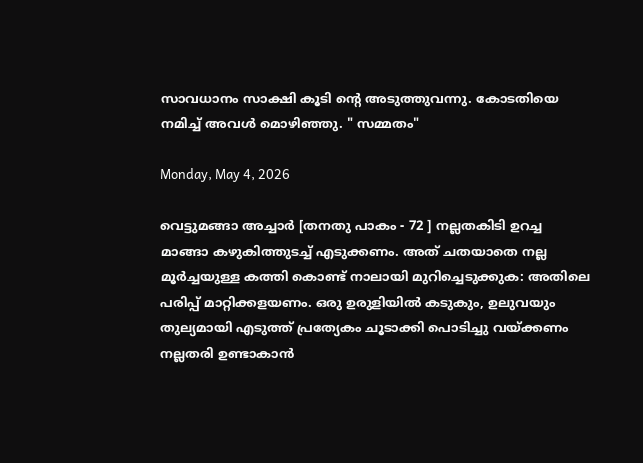സാവധാനം സാക്ഷി കൂടി ൻ്റെ അടുത്തുവന്നു. കോടതിയെ നമിച്ച് അവൾ മൊഴിഞ്ഞു. " സമ്മതം"

Monday, May 4, 2026

വെട്ടുമങ്ങാ അച്ചാർ [തനതു പാകം - 72 ] നല്ലതകിടി ഉറച്ച മാങ്ങാ കഴുകിത്തുടച്ച് എടുക്കണം. അത് ചതയാതെ നല്ല മൂർച്ചയുള്ള കത്തി കൊണ്ട് നാലായി മുറിച്ചെടുക്കുക: അതിലെ പരിപ്പ് മാറ്റിക്കളയണം. ഒരു ഉരുളിയിൽ കടുകും, ഉലുവയും തുല്യമായി എടുത്ത് പ്രത്യേകം ചൂടാക്കി പൊടിച്ചു വയ്ക്കണം നല്ലതരി ഉണ്ടാകാൻ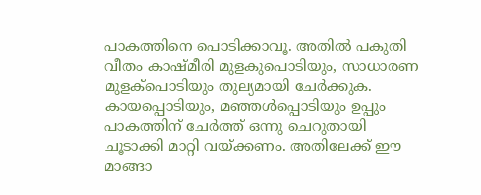പാകത്തിനെ പൊടിക്കാവൂ. അതിൽ പകുതി വീതം കാഷ്മീരി മുളകുപൊടിയും, സാധാരണ മുളക്പൊടിയും തുല്യമായി ചേർക്കുക. കായപ്പൊടിയും, മഞ്ഞൾപ്പൊടിയും ഉപ്പും പാകത്തിന് ചേർത്ത് ഒന്നു ചെറുതായി ചൂടാക്കി മാറ്റി വയ്ക്കണം. അതിലേക്ക് ഈ മാങ്ങാ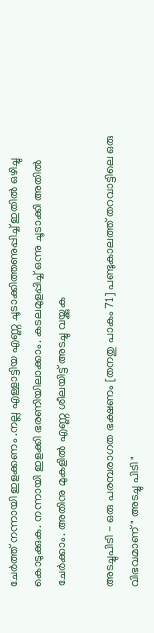ചേർത്ത് നന്നായി ഇളക്കണം .നല്ല എള്ളാട്ടിയ എണ്ണ ചൂടാക്കിത്തണുപ്പിച്ച് ഇതിൽ ഒഴിച്ചു കൊടുക്കുക. നന്നായി ഇളക്കി ഭരണിയിലാക്കാം. കടലമുളപ്പിച്ച് ഒന്നു ചൂടാക്കി അതിൽ ചേർക്കാം. അതിനു മുകളിൽ എണ്ണ ശീലയിട്ട് അടച്ചു വയ്ക്കുക

അടച്ചുപിടി - ഒരു പരമ്പരാഗത ഭക്ഷണം [തനതു പാകം 71] പണ്ടുകാലത്ത് തറവാട്ടിലെ ഒരു വിഭവമാണ് " അടച്ചു പിടി "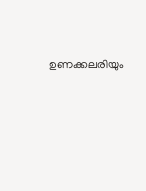ഉണക്കലരിയും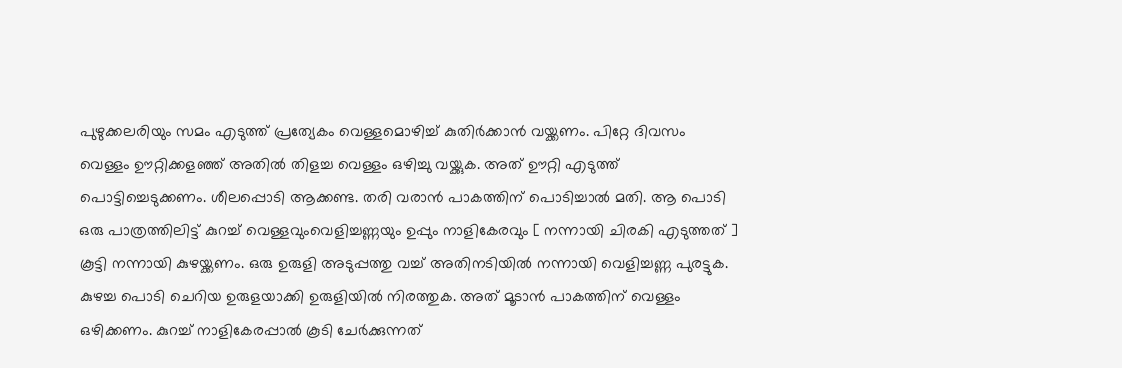പുഴുക്കലരിയും സമം എടുത്ത് പ്രത്യേകം വെള്ളമൊഴിച്ച് കുതിർക്കാൻ വയ്ക്കണം. പിറ്റേ ദിവസം വെള്ളം ഊറ്റിക്കളഞ്ഞ് അതിൽ തിളച്ച വെള്ളം ഒഴിച്ചു വയ്ക്കുക. അത് ഊറ്റി എടുത്ത് പൊട്ടിച്ചെടുക്കണം. ശീലപ്പൊടി ആക്കണ്ട. തരി വരാൻ പാകത്തിന് പൊടിച്ചാൽ മതി. ആ പൊടി ഒരു പാത്രത്തിലിട്ട് കുറച്ച് വെള്ളവുംവെളിച്ചണ്ണയും ഉപ്പും നാളികേരവും [ നന്നായി ചിരകി എടുത്തത് ] കൂട്ടി നന്നായി കുഴയ്ക്കണം. ഒരു ഉരുളി അടുപ്പത്തു വച്ച് അതിനടിയിൽ നന്നായി വെളിച്ചണ്ണ പുരട്ടുക. കുഴച്ച പൊടി ചെറിയ ഉരുളയാക്കി ഉരുളിയിൽ നിരത്തുക. അത് മൂടാൻ പാകത്തിന് വെള്ളം ഒഴിക്കണം. കുറച്ച് നാളികേരപ്പാൽ കൂടി ചേർക്കുന്നത്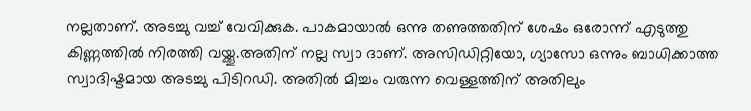നല്ലതാണ്. അടച്ചു വച്ച് വേവിക്കുക. പാകമായാൽ ഒന്നു തണുത്തതിന് ശേഷം ഒരോന്ന് എടുത്തു കിണ്ണത്തിൽ നിരത്തി വയ്ക്കൂ.അതിന് നല്ല സ്വാ ദാണ്. അസിഡിറ്റിയോ, ഗ്യാസോ ഒന്നും ബാധിക്കാത്ത സ്വാദിഷ്ടമായ അടച്ചു പിടിറഡി. അതിൽ മിച്ചം വരുന്ന വെള്ളത്തിന് അതിലും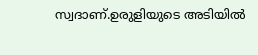സ്വദാണ്.ഉരുളിയുടെ അടിയിൽ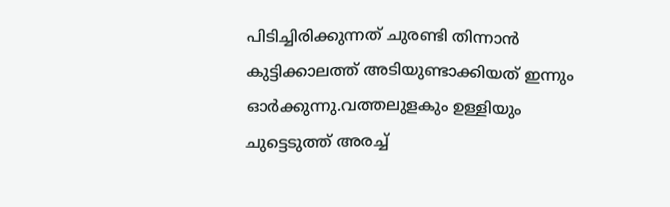പിടിച്ചിരിക്കുന്നത് ചുരണ്ടി തിന്നാൻ കുട്ടിക്കാലത്ത് അടിയുണ്ടാക്കിയത് ഇന്നും ഓർക്കുന്നു.വത്തലുളകും ഉള്ളിയും ചുട്ടെടുത്ത് അരച്ച്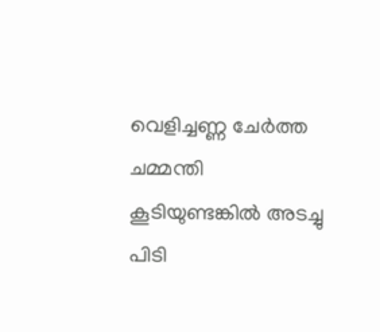വെളിച്ചണ്ണ ചേർത്ത ചമ്മന്തി കൂടിയുണ്ടങ്കിൽ അടച്ചു പിടി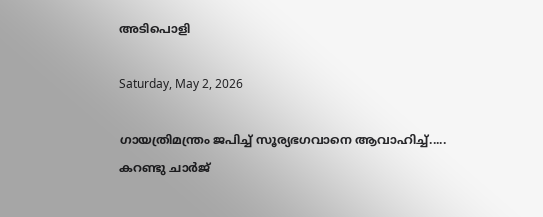അടിപൊളി

Saturday, May 2, 2026

ഗായത്രിമന്ത്രം ജപിച്ച് സൂര്യഭഗവാനെ ആവാഹിച്ച്..... കറണ്ടു ചാർജ്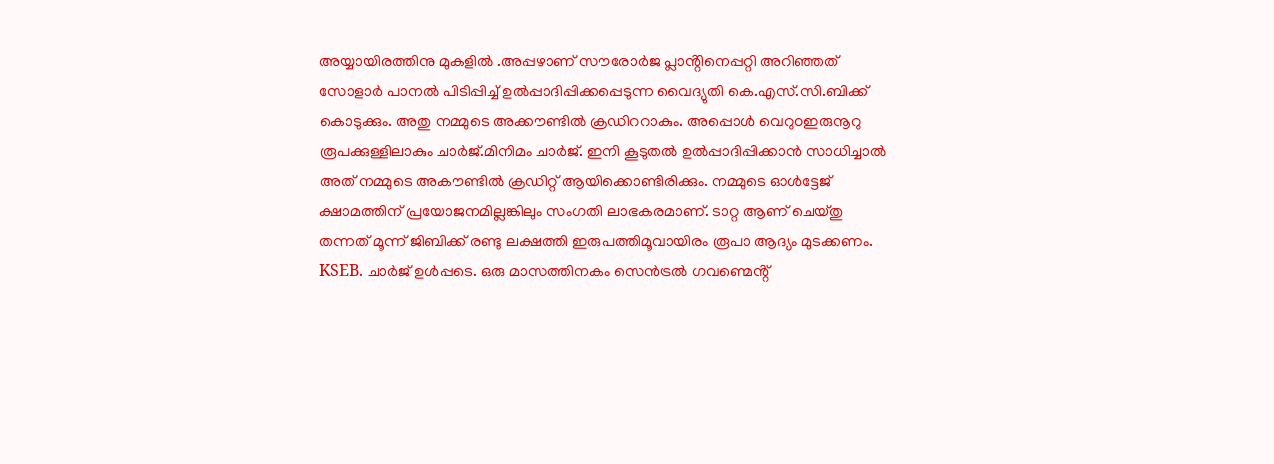അയ്യായിരത്തിനു മുകളിൽ .അപ്പഴാണ് സൗരോർജ പ്ലാൻ്റിനെപ്പറ്റി അറിഞ്ഞത് സോളാർ പാനൽ പിടിപ്പിച്ച് ഉൽപ്പാദിപ്പിക്കപ്പെടുന്ന വൈദ്യുതി കെ.എസ്.സി.ബിക്ക് കൊടുക്കും. അതു നമ്മുടെ അക്കൗണ്ടിൽ ക്രഡിററാകും. അപ്പൊൾ വെറുoഇരുനൂറു രൂപക്കുള്ളിലാകും ചാർജ്.മിനിമം ചാർജ്. ഇനി കൂടുതൽ ഉൽപ്പാദിപ്പിക്കാൻ സാധിച്ചാൽ അത് നമ്മുടെ അകൗണ്ടിൽ ക്രഡിറ്റ് ആയിക്കൊണ്ടിരിക്കും. നമ്മുടെ ഓൾട്ടേജ് ക്ഷാമത്തിന് പ്രയോജനമില്ലങ്കിലും സംഗതി ലാഭകരമാണ്. ടാറ്റ ആണ് ചെയ്തു തന്നത് മൂന്ന് ജിബിക്ക് രണ്ടു ലക്ഷത്തി ഇരുപത്തിമൂവായിരം രൂപാ ആദ്യം മുടക്കണം. KSEB. ചാർജ് ഉൾപ്പടെ. ഒരു മാസത്തിനകം സെൻട്രൽ ഗവണ്മെൻ്റ്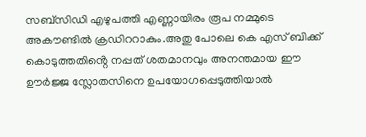സബ്സിഡി എഴുപത്തി എണ്ണായിരം രൂപ നമ്മുടെ അകൗണ്ടിൽ ക്രഡിററാകും.അതു പോലെ കെ എസ് ബിക്ക് കൊടുത്തതിൻ്റെ നപ്പത് ശതമാനവും അനന്തമായ ഈ ഊർജ്ജ സ്ലോതസിനെ ഉപയോഗപ്പെടുത്തിയാൽ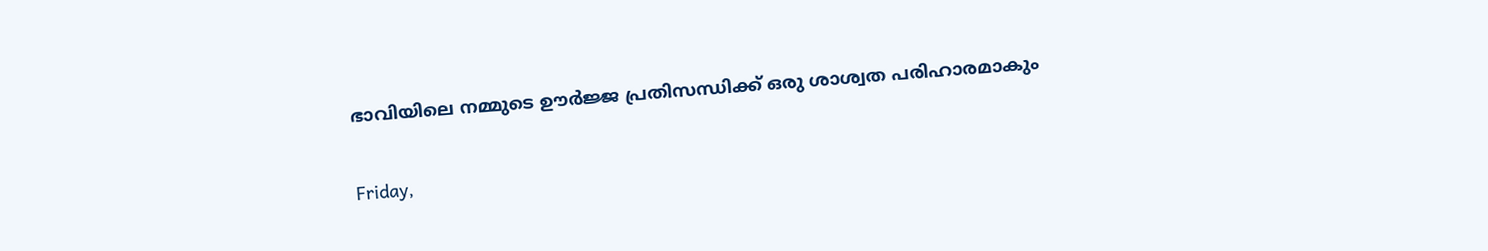ഭാവിയിലെ നമ്മുടെ ഊർജ്ജ പ്രതിസന്ധിക്ക് ഒരു ശാശ്വത പരിഹാരമാകും

Friday,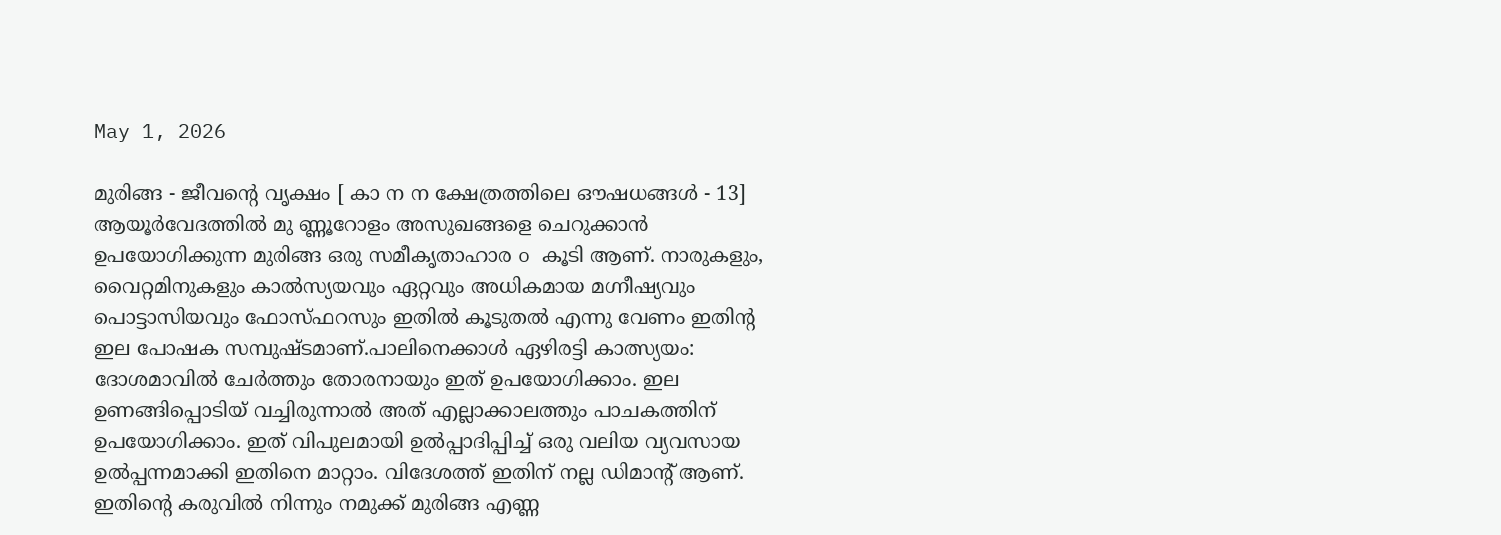May 1, 2026

മുരിങ്ങ - ജീവൻ്റെ വൃക്ഷം [ കാ ന ന ക്ഷേത്രത്തിലെ ഔഷധങ്ങൾ - 13] ആയൂർവേദത്തിൽ മു ണ്ണൂറോളം അസുഖങ്ങളെ ചെറുക്കാൻ ഉപയോഗിക്കുന്ന മുരിങ്ങ ഒരു സമീകൃതാഹാര o കൂടി ആണ്. നാരുകളും, വൈറ്റമിനുകളും കാൽസ്യയവും ഏറ്റവും അധികമായ മഗ്നീഷ്യവും പൊട്ടാസിയവും ഫോസ്ഫറസും ഇതിൽ കൂടുതൽ എന്നു വേണം ഇതിൻ്റ ഇല പോഷക സമ്പുഷ്ടമാണ്.പാലിനെക്കാൾ ഏഴിരട്ടി കാത്സ്യയം: ദോശമാവിൽ ചേർത്തും തോരനായും ഇത് ഉപയോഗിക്കാം. ഇല ഉണങ്ങിപ്പൊടിയ് വച്ചിരുന്നാൽ അത് എല്ലാക്കാലത്തും പാചകത്തിന് ഉപയോഗിക്കാം. ഇത് വിപുലമായി ഉൽപ്പാദിപ്പിച്ച് ഒരു വലിയ വ്യവസായ ഉൽപ്പന്നമാക്കി ഇതിനെ മാറ്റാം. വിദേശത്ത് ഇതിന് നല്ല ഡിമാൻ്റ് ആണ്. ഇതിൻ്റെ കരുവിൽ നിന്നും നമുക്ക് മുരിങ്ങ എണ്ണ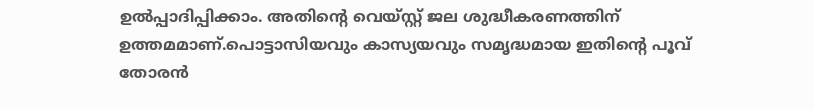ഉൽപ്പാദിപ്പിക്കാം. അതിൻ്റെ വെയ്സ്റ്റ് ജല ശുദ്ധീകരണത്തിന് ഉത്തമമാണ്.പൊട്ടാസിയവും കാസ്യയവും സമൃദ്ധമായ ഇതിൻ്റെ പൂവ് തോരൻ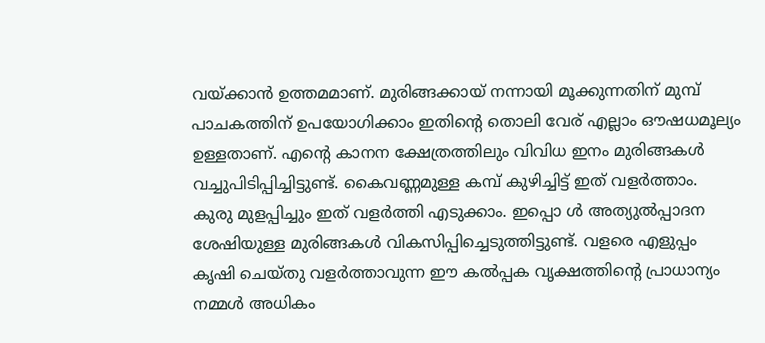വയ്ക്കാൻ ഉത്തമമാണ്. മുരിങ്ങക്കായ് നന്നായി മൂക്കുന്നതിന് മുമ്പ് പാചകത്തിന് ഉപയോഗിക്കാം ഇതിൻ്റെ തൊലി വേര് എല്ലാം ഔഷധമൂല്യം ഉള്ളതാണ്. എൻ്റെ കാനന ക്ഷേത്രത്തിലും വിവിധ ഇനം മുരിങ്ങകൾ വച്ചുപിടിപ്പിച്ചിട്ടുണ്ട്. കൈവണ്ണമുള്ള കമ്പ് കുഴിച്ചിട്ട് ഇത് വളർത്താം. കുരു മുളപ്പിച്ചും ഇത് വളർത്തി എടുക്കാം. ഇപ്പൊ ൾ അത്യുൽപ്പാദന ശേഷിയുള്ള മുരിങ്ങകൾ വികസിപ്പിച്ചെടുത്തിട്ടുണ്ട്. വളരെ എളുപ്പം കൃഷി ചെയ്തു വളർത്താവുന്ന ഈ കൽപ്പക വൃക്ഷത്തിൻ്റെ പ്രാധാന്യം നമ്മൾ അധികം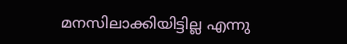മനസിലാക്കിയിട്ടില്ല എന്നു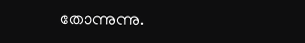തോന്നുന്നു.